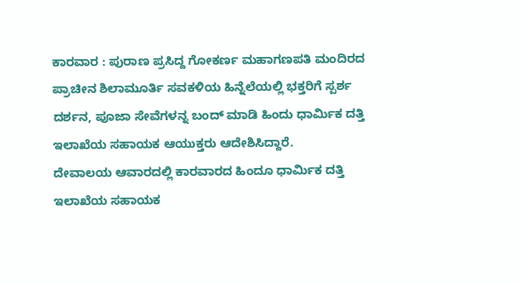ಕಾರವಾರ : ಪುರಾಣ ಪ್ರಸಿದ್ದ ಗೋಕರ್ಣ ಮಹಾಗಣಪತಿ ಮಂದಿರದ ಪ್ರಾಚೀನ ಶಿಲಾಮೂರ್ತಿ ಸವಕಳಿಯ ಹಿನ್ನೆಲೆಯಲ್ಲಿ ಭಕ್ತರಿಗೆ ಸ್ಪರ್ಶ ದರ್ಶನ, ಪೂಜಾ ಸೇವೆಗಳನ್ನ ಬಂದ್ ಮಾಡಿ ಹಿಂದು ಧಾರ್ಮಿಕ ದತ್ತಿ ಇಲಾಖೆಯ ಸಹಾಯಕ ಆಯುಕ್ತರು ಆದೇಶಿಸಿದ್ದಾರೆ.
ದೇವಾಲಯ ಆವಾರದಲ್ಲಿ ಕಾರವಾರದ ಹಿಂದೂ ಧಾರ್ಮಿಕ ದತ್ತಿ ಇಲಾಖೆಯ ಸಹಾಯಕ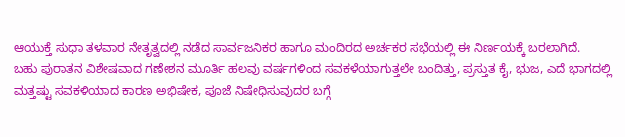ಆಯುಕ್ತೆ ಸುಧಾ ತಳವಾರ ನೇತೃತ್ವದಲ್ಲಿ ನಡೆದ ಸಾರ್ವಜನಿಕರ ಹಾಗೂ ಮಂದಿರದ ಅರ್ಚಕರ ಸಭೆಯಲ್ಲಿ ಈ ನಿರ್ಣಯಕ್ಕೆ ಬರಲಾಗಿದೆ.
ಬಹು ಪುರಾತನ ವಿಶೇಷವಾದ ಗಣೇಶನ ಮೂರ್ತಿ ಹಲವು ವರ್ಷಗಳಿಂದ ಸವಕಳೆಯಾಗುತ್ತಲೇ ಬಂದಿತ್ತು, ಪ್ರಸ್ತುತ ಕೈ, ಭುಜ, ಎದೆ ಭಾಗದಲ್ಲಿ ಮತ್ತಷ್ಟು ಸವಕಳಿಯಾದ ಕಾರಣ ಅಭಿಷೇಕ, ಪೂಜೆ ನಿಷೇಧಿಸುವುದರ ಬಗ್ಗೆ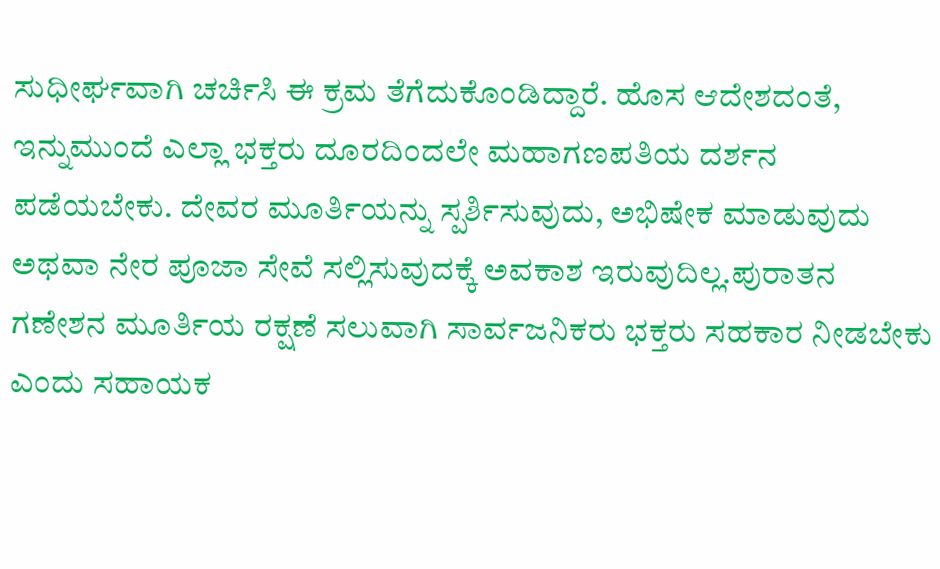ಸುಧೀರ್ಘವಾಗಿ ಚರ್ಚಿಸಿ ಈ ಕ್ರಮ ತೆಗೆದುಕೊಂಡಿದ್ದಾರೆ. ಹೊಸ ಆದೇಶದಂತೆ, ಇನ್ನುಮುಂದೆ ಎಲ್ಲಾ ಭಕ್ತರು ದೂರದಿಂದಲೇ ಮಹಾಗಣಪತಿಯ ದರ್ಶನ ಪಡೆಯಬೇಕು. ದೇವರ ಮೂರ್ತಿಯನ್ನು ಸ್ಪರ್ಶಿಸುವುದು, ಅಭಿಷೇಕ ಮಾಡುವುದು ಅಥವಾ ನೇರ ಪೂಜಾ ಸೇವೆ ಸಲ್ಲಿಸುವುದಕ್ಕೆ ಅವಕಾಶ ಇರುವುದಿಲ್ಲ.ಪುರಾತನ ಗಣೇಶನ ಮೂರ್ತಿಯ ರಕ್ಷಣೆ ಸಲುವಾಗಿ ಸಾರ್ವಜನಿಕರು ಭಕ್ತರು ಸಹಕಾರ ನೀಡಬೇಕು ಎಂದು ಸಹಾಯಕ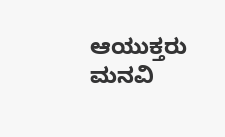ಆಯುಕ್ತರು ಮನವಿ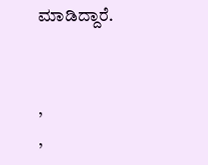ಮಾಡಿದ್ದಾರೆ.


,
,